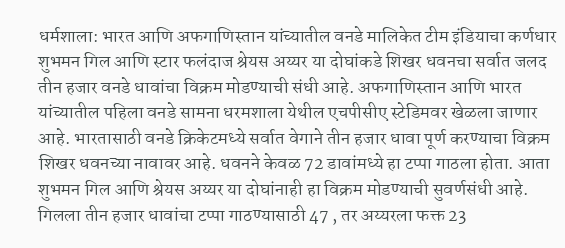धर्मशाला: भारत आणि अफगाणिस्तान यांच्यातील वनडे मालिकेत टीम इंडियाचा कर्णधार शुभमन गिल आणि स्टार फलंदाज श्रेयस अय्यर या दोघांकडे शिखर धवनचा सर्वात जलद तीन हजार वनडे धावांचा विक्रम मोडण्याची संधी आहे. अफगाणिस्तान आणि भारत यांच्यातील पहिला वनडे सामना धरमशाला येथील एचपीसीए स्टेडिमवर खेळला जाणार आहे. भारतासाठी वनडे क्रिकेटमध्ये सर्वात वेगाने तीन हजार धावा पूर्ण करण्याचा विक्रम शिखर धवनच्या नावावर आहे. धवनने केवळ 72 डावांमध्ये हा टप्पा गाठला होता. आता शुभमन गिल आणि श्रेयस अय्यर या दोघांनाही हा विक्रम मोडण्याची सुवर्णसंधी आहे. गिलला तीन हजार धावांचा टप्पा गाठण्यासाठी 47 , तर अय्यरला फक्त 23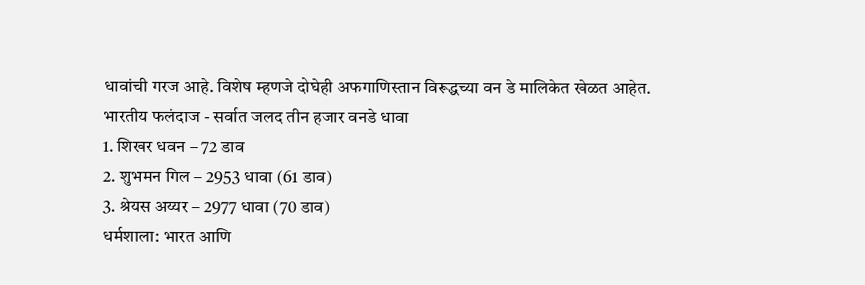धावांची गरज आहे. विशेष म्हणजे दोघेही अफगाणिस्तान विरूद्धच्या वन डे मालिकेत खेळत आहेत.
भारतीय फलंदाज - सर्वात जलद तीन हजार वनडे धावा
1. शिखर धवन – 72 डाव
2. शुभमन गिल – 2953 धावा (61 डाव)
3. श्रेयस अय्यर – 2977 धावा (70 डाव)
धर्मशाला: भारत आणि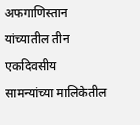अफगाणिस्तान यांच्यातील तीन एकदिवसीय सामन्यांच्या मालिकेतील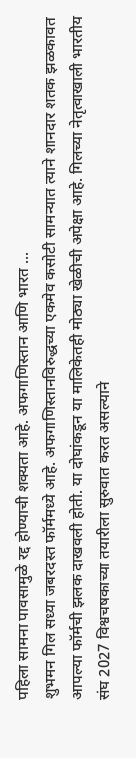पहिला सामना पावसामुळे रद्द होण्याची शक्यता आहे. अफगाणिस्तान आणि भारत ...
शुभमन गिल सध्या जबरदस्त फॉर्ममध्ये आहे. अफगाणिस्तानविरुद्धच्या एकमेव कसोटी सामन्यात त्याने शानदार शतक झळकावत आपल्या फॉर्मची झलक दाखवली होती. या दोघांकडून या मालिकेतही मोठ्या खेळीची अपेक्षा आहे. गिलच्या नेतृत्वाखाली भारतीय संघ 2027 विश्वचषकाच्या तयारीला सुरुवात करत असल्याने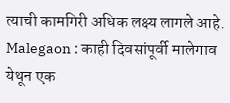त्याची कामगिरी अधिक लक्ष्य लागले आहे.
Malegaon : काही दिवसांपूर्वी मालेगाव येथून एक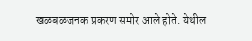खळबळजनक प्रकरण समोर आले होते. येथील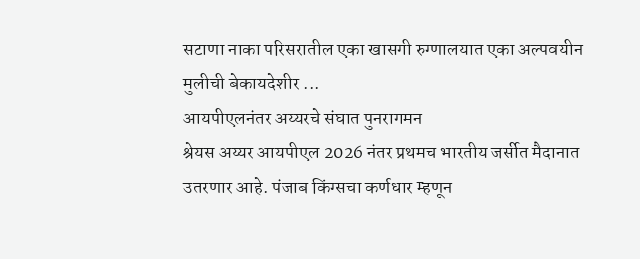सटाणा नाका परिसरातील एका खासगी रुग्णालयात एका अल्पवयीन मुलीची बेकायदेशीर ...
आयपीएलनंतर अय्यरचे संघात पुनरागमन
श्रेयस अय्यर आयपीएल 2026 नंतर प्रथमच भारतीय जर्सीत मैदानात उतरणार आहे. पंजाब किंग्सचा कर्णधार म्हणून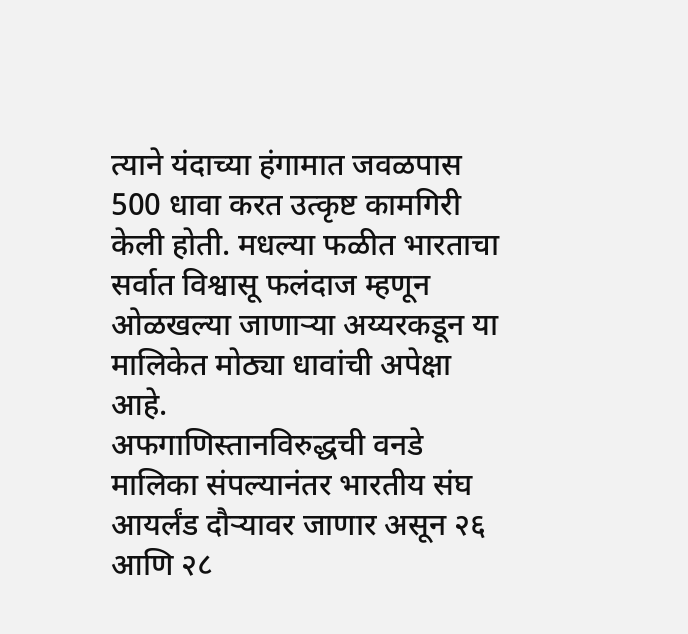त्याने यंदाच्या हंगामात जवळपास 500 धावा करत उत्कृष्ट कामगिरी केली होती. मधल्या फळीत भारताचा सर्वात विश्वासू फलंदाज म्हणून ओळखल्या जाणाऱ्या अय्यरकडून या मालिकेत मोठ्या धावांची अपेक्षा आहे.
अफगाणिस्तानविरुद्धची वनडे मालिका संपल्यानंतर भारतीय संघ आयर्लंड दौऱ्यावर जाणार असून २६ आणि २८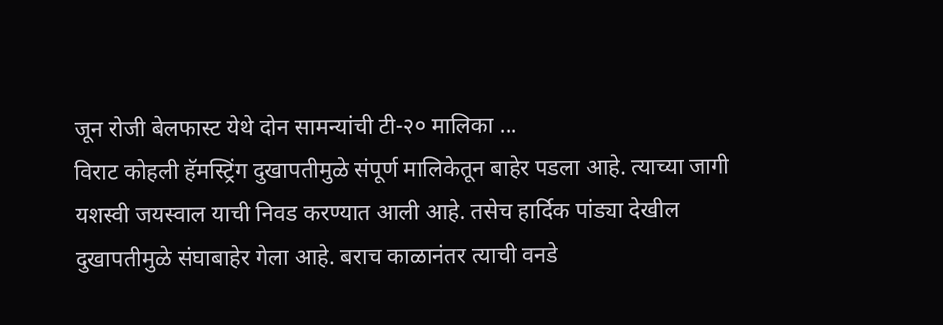जून रोजी बेलफास्ट येथे दोन सामन्यांची टी-२० मालिका ...
विराट कोहली हॅमस्ट्रिंग दुखापतीमुळे संपूर्ण मालिकेतून बाहेर पडला आहे. त्याच्या जागी यशस्वी जयस्वाल याची निवड करण्यात आली आहे. तसेच हार्दिक पांड्या देखील दुखापतीमुळे संघाबाहेर गेला आहे. बराच काळानंतर त्याची वनडे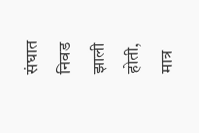संघात निवड झाली होती, मात्र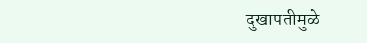दुखापतीमुळे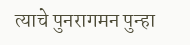त्याचे पुनरागमन पुन्हा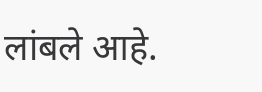लांबले आहे.